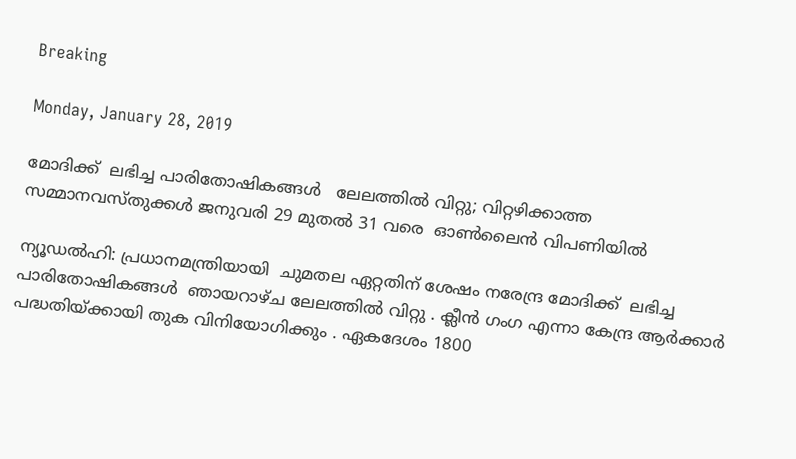Breaking

Monday, January 28, 2019

മോദിക്ക്  ലഭിച്ച പാരിതോഷികങ്ങള്‍   ലേലത്തില്‍ വിറ്റു; വിറ്റഴിക്കാത്ത സമ്മാനവസ്തുക്കള്‍ ജനുവരി 29 മുതല്‍ 31 വരെ  ഓണ്‍ലൈന്‍ വിപണിയില്‍

ന്യൂഡല്‍ഹി: പ്രധാനമന്ത്രിയായി  ചുമതല ഏറ്റതിന് ശേഷം നരേന്ദ്ര മോദിക്ക്  ലഭിച്ച പാരിതോഷികങ്ങള്‍  ഞായറാഴ്ച ലേലത്തില്‍ വിറ്റു . ക്ലീന്‍ ഗംഗ എന്നാ കേന്ദ്ര ആര്‍ക്കാര്‍ പദ്ധതിയ്ക്കായി തുക വിനിയോഗിക്കും . ഏകദേശം 1800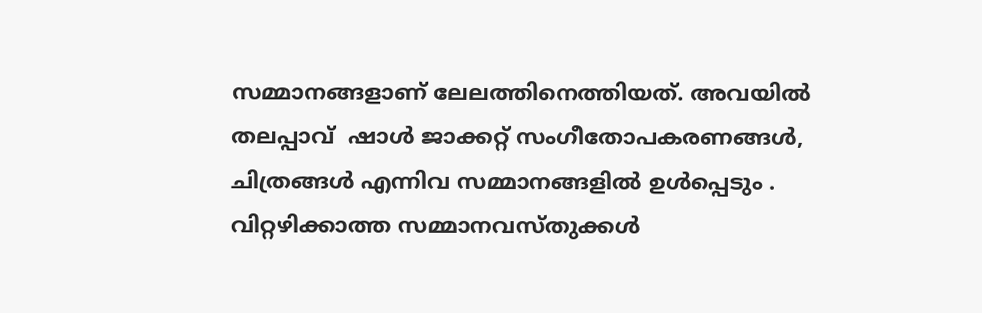സമ്മാനങ്ങളാണ് ലേലത്തിനെത്തിയത്. അവയില്‍ തലപ്പാവ്  ഷാള്‍ ജാക്കറ്റ് സംഗീതോപകരണങ്ങള്‍, ചിത്രങ്ങൾ എന്നിവ സമ്മാനങ്ങളില്‍ ഉള്‍പ്പെടും . വിറ്റഴിക്കാത്ത സമ്മാനവസ്തുക്കള്‍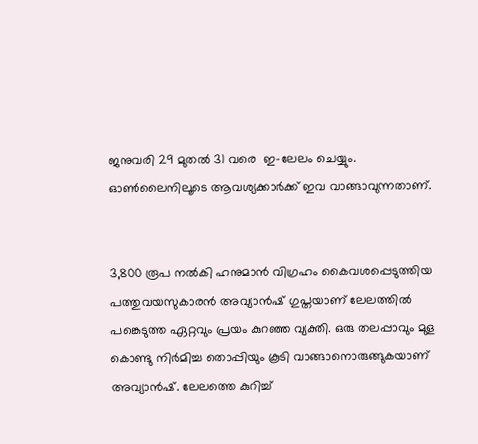ജനുവരി 29 മുതല്‍ 31 വരെ  ഇ-ലേലം ചെയ്യും. ഓണ്‍ലൈനിലൂടെ ആവശ്യക്കാര്‍ക്ക് ഇവ വാങ്ങാവുന്നതാണ്.


3,800 രൂപ നല്‍കി ഹനുമാന്‍ വിഗ്രഹം കൈവശപ്പെടുത്തിയ പത്തുവയസുകാരന്‍ അവ്യാന്‍ഷ് ഗുപ്തയാണ് ലേലത്തില്‍ പങ്കെടുത്ത ഏറ്റവും പ്രയം കുറഞ്ഞ വ്യക്തി. ഒരു തലപ്പാവും മുള കൊണ്ടു നിര്‍മിച്ച തൊപ്പിയും കൂടി വാങ്ങാനൊരുങ്ങുകയാണ് അവ്യാന്‍ഷ്. ലേലത്തെ കുറിച്ച്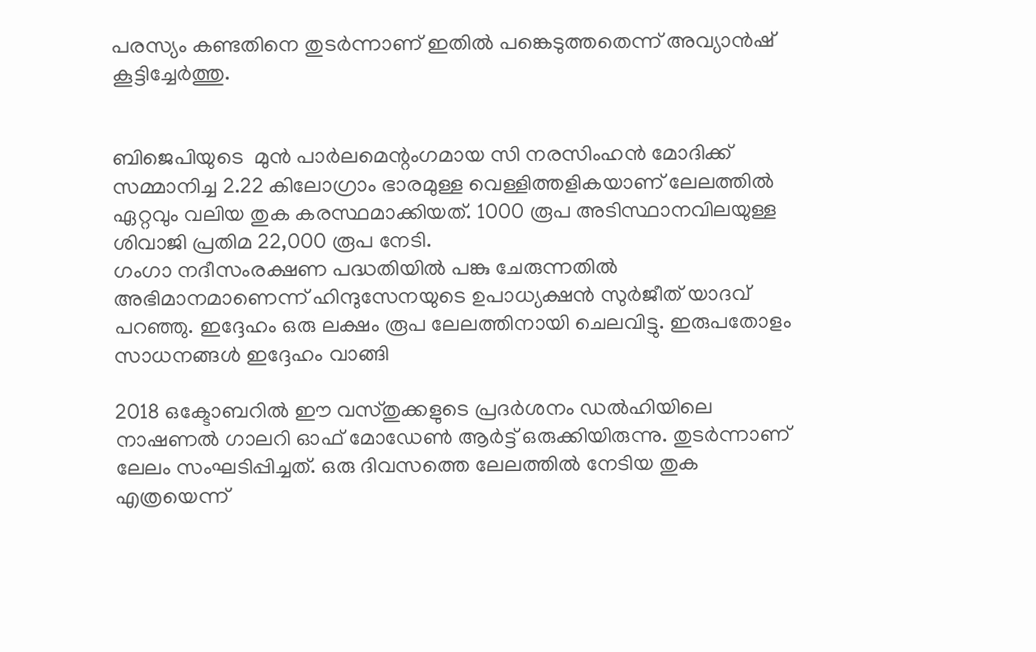പരസ്യം കണ്ടതിനെ തുടര്‍ന്നാണ് ഇതില്‍ പങ്കെടുത്തതെന്ന് അവ്യാന്‍ഷ് കൂട്ടിച്ചേര്‍ത്തു.


ബിജെപിയുടെ  മുന്‍ പാര്‍ലമെന്റംഗമായ സി നരസിംഹന്‍ മോദിക്ക് സമ്മാനിച്ച 2.22 കിലോഗ്രാം ഭാരമുള്ള വെള്ളിത്തളികയാണ് ലേലത്തില്‍ ഏറ്റവും വലിയ തുക കരസ്ഥമാക്കിയത്. 1000 രൂപ അടിസ്ഥാനവിലയുള്ള ശിവാജി പ്രതിമ 22,000 രൂപ നേടി.
ഗംഗാ നദീസംരക്ഷണ പദ്ധതിയില്‍ പങ്കു ചേരുന്നതില്‍ അഭിമാനമാണെന്ന് ഹിന്ദുസേനയുടെ ഉപാധ്യക്ഷന്‍ സുര്‍ജീത് യാദവ് പറഞ്ഞു. ഇദ്ദേഹം ഒരു ലക്ഷം രൂപ ലേലത്തിനായി ചെലവിട്ടു. ഇരുപതോളം സാധനങ്ങള്‍ ഇദ്ദേഹം വാങ്ങി

2018 ഒക്ടോബറില്‍ ഈ വസ്തുക്കളുടെ പ്രദര്‍ശനം ഡല്‍ഹിയിലെ നാഷണല്‍ ഗാലറി ഓഫ് മോഡേണ്‍ ആര്‍ട്ട് ഒരുക്കിയിരുന്നു. തുടര്‍ന്നാണ് ലേലം സംഘടിപ്പിച്ചത്. ഒരു ദിവസത്തെ ലേലത്തില്‍ നേടിയ തുക എത്രയെന്ന്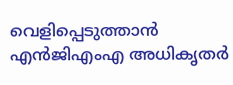വെളിപ്പെടുത്താന്‍ എന്‍ജിഎംഎ അധികൃതര്‍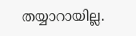തയ്യാറായില്ല.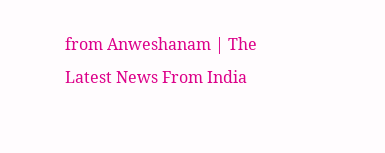from Anweshanam | The Latest News From India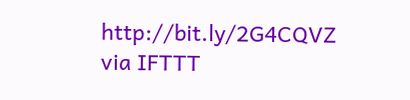http://bit.ly/2G4CQVZ
via IFTTT